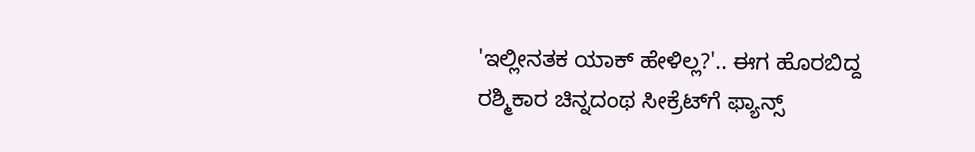'ಇಲ್ಲೀನತಕ ಯಾಕ್ ಹೇಳಿಲ್ಲ?'.. ಈಗ ಹೊರಬಿದ್ದ ರಶ್ಮಿಕಾರ ಚಿನ್ನದಂಥ ಸೀಕ್ರೆಟ್‌ಗೆ ಫ್ಯಾನ್ಸ್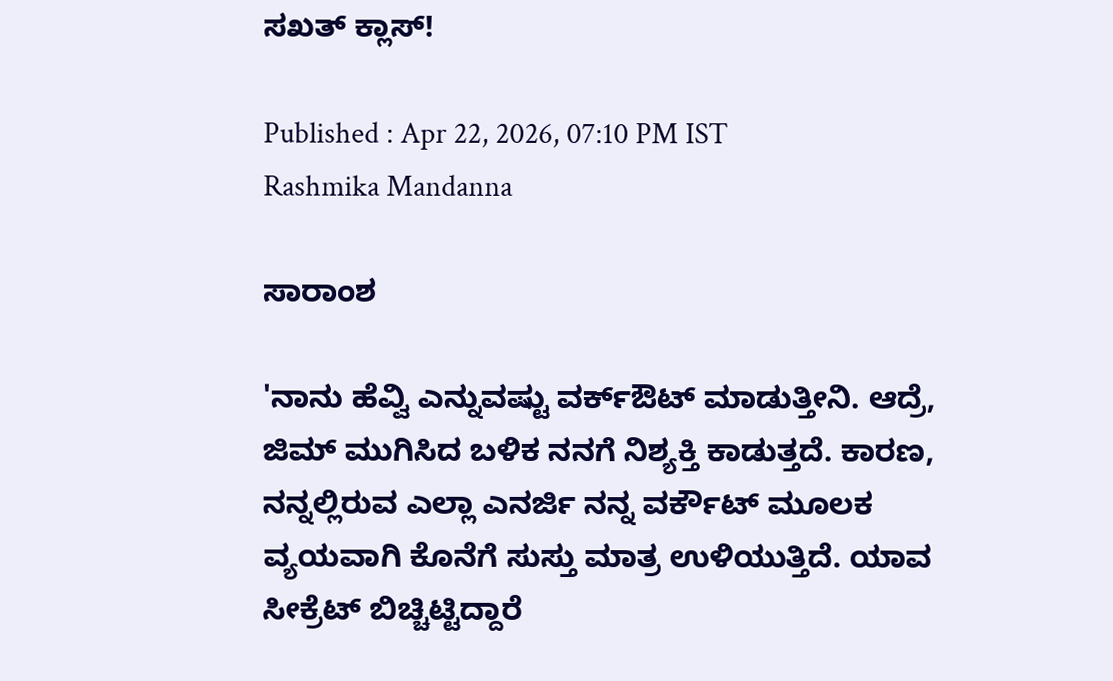ಸಖತ್ ಕ್ಲಾಸ್!

Published : Apr 22, 2026, 07:10 PM IST
Rashmika Mandanna

ಸಾರಾಂಶ

'ನಾನು ಹೆವ್ವಿ ಎನ್ನುವಷ್ಟು ವರ್ಕ್‌ಔಟ್ ಮಾಡುತ್ತೀನಿ. ಆದ್ರೆ, ಜಿಮ್ ಮುಗಿಸಿದ ಬಳಿಕ ನನಗೆ ನಿಶ್ಯಕ್ತಿ ಕಾಡುತ್ತದೆ. ಕಾರಣ, ನನ್ನಲ್ಲಿರುವ ಎಲ್ಲಾ ಎನರ್ಜಿ ನನ್ನ ವರ್ಕೌಟ್‌ ಮೂಲಕ ವ್ಯಯವಾಗಿ ಕೊನೆಗೆ ಸುಸ್ತು ಮಾತ್ರ ಉಳಿಯುತ್ತಿದೆ. ಯಾವ ಸೀಕ್ರೆಟ್ ಬಿಚ್ಚಿಟ್ಟಿದ್ದಾರೆ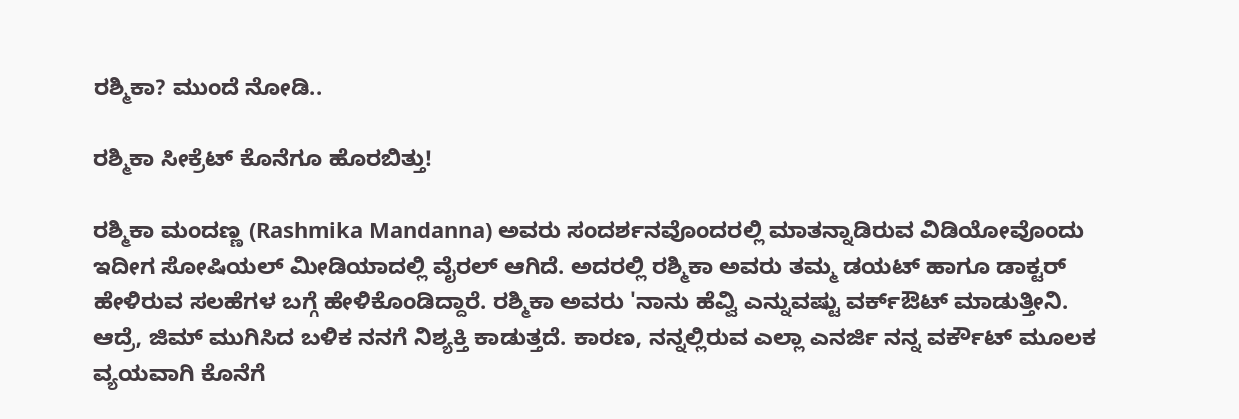ರಶ್ಮಿಕಾ? ಮುಂದೆ ನೋಡಿ..

ರಶ್ಮಿಕಾ ಸೀಕ್ರೆಟ್ ಕೊನೆಗೂ ಹೊರಬಿತ್ತು!

ರಶ್ಮಿಕಾ ಮಂದಣ್ಣ (Rashmika Mandanna) ಅವರು ಸಂದರ್ಶನವೊಂದರಲ್ಲಿ ಮಾತನ್ನಾಡಿರುವ ವಿಡಿಯೋವೊಂದು ಇದೀಗ ಸೋಷಿಯಲ್ ಮೀಡಿಯಾದಲ್ಲಿ ವೈರಲ್ ಆಗಿದೆ. ಅದರಲ್ಲಿ ರಶ್ಮಿಕಾ ಅವರು ತಮ್ಮ ಡಯಟ್ ಹಾಗೂ ಡಾಕ್ಟರ್ ಹೇಳಿರುವ ಸಲಹೆಗಳ ಬಗ್ಗೆ ಹೇಳಿಕೊಂಡಿದ್ದಾರೆ. ರಶ್ಮಿಕಾ ಅವರು 'ನಾನು ಹೆವ್ವಿ ಎನ್ನುವಷ್ಟು ವರ್ಕ್‌ಔಟ್ ಮಾಡುತ್ತೀನಿ. ಆದ್ರೆ, ಜಿಮ್ ಮುಗಿಸಿದ ಬಳಿಕ ನನಗೆ ನಿಶ್ಯಕ್ತಿ ಕಾಡುತ್ತದೆ. ಕಾರಣ, ನನ್ನಲ್ಲಿರುವ ಎಲ್ಲಾ ಎನರ್ಜಿ ನನ್ನ ವರ್ಕೌಟ್‌ ಮೂಲಕ ವ್ಯಯವಾಗಿ ಕೊನೆಗೆ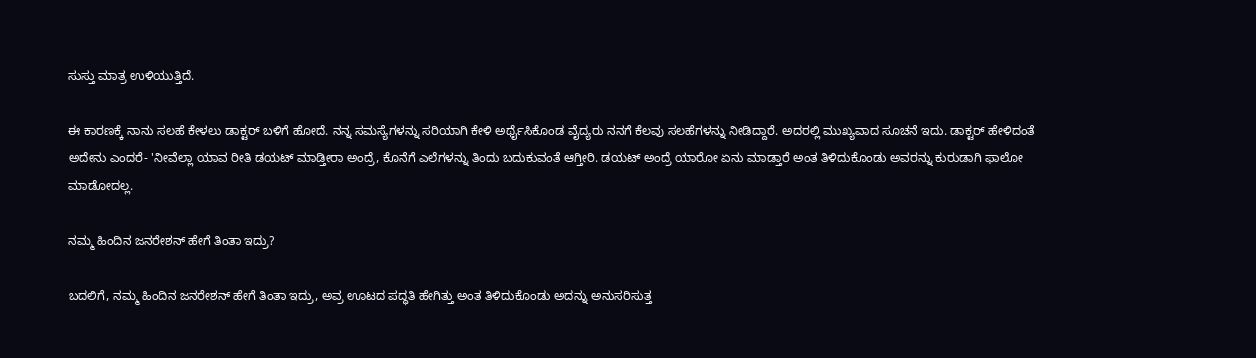ಸುಸ್ತು ಮಾತ್ರ ಉಳಿಯುತ್ತಿದೆ.

ಈ ಕಾರಣಕ್ಕೆ ನಾನು ಸಲಹೆ ಕೇಳಲು ಡಾಕ್ಟರ್ ಬಳಿಗೆ ಹೋದೆ. ನನ್ನ ಸಮಸ್ಯೆಗಳನ್ನು ಸರಿಯಾಗಿ ಕೇಳಿ ಅರ್ಥೈಸಿಕೊಂಡ ವೈದ್ಯರು ನನಗೆ ಕೆಲವು ಸಲಹೆಗಳನ್ನು ನೀಡಿದ್ದಾರೆ. ಅದರಲ್ಲಿ ಮುಖ್ಯವಾದ ಸೂಚನೆ ಇದು. ಡಾಕ್ಟರ್ ಹೇಳಿದಂತೆ ಅದೇನು ಎಂದರೆ- 'ನೀವೆಲ್ಲಾ ಯಾವ ರೀತಿ ಡಯಟ್ ಮಾಡ್ತೀರಾ ಅಂದ್ರೆ, ಕೊನೆಗೆ ಎಲೆಗಳನ್ನು ತಿಂದು ಬದುಕುವಂತೆ ಆಗ್ತೀರಿ. ಡಯಟ್ ಅಂದ್ರೆ ಯಾರೋ ಏನು ಮಾಡ್ತಾರೆ ಅಂತ ತಿಳಿದುಕೊಂಡು ಅವರನ್ನು ಕುರುಡಾಗಿ ಫಾಲೋ ಮಾಡೋದಲ್ಲ.

ನಮ್ಮ ಹಿಂದಿನ ಜನರೇಶನ್ ಹೇಗೆ ತಿಂತಾ ಇದ್ರು?

ಬದಲಿಗೆ, ನಮ್ಮ ಹಿಂದಿನ ಜನರೇಶನ್ ಹೇಗೆ ತಿಂತಾ ಇದ್ರು, ಅವ್ರ ಊಟದ ಪದ್ಧತಿ ಹೇಗಿತ್ತು ಅಂತ ತಿಳಿದುಕೊಂಡು ಅದನ್ನು ಅನುಸರಿಸುತ್ತ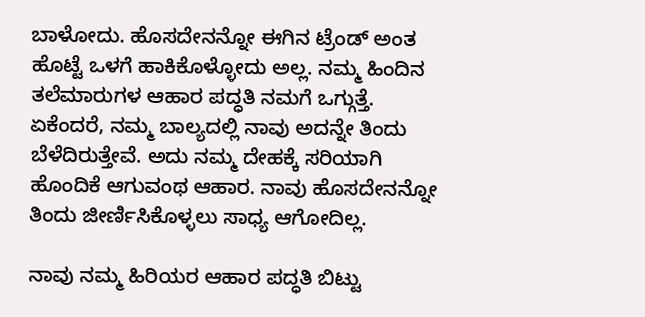ಬಾಳೋದು. ಹೊಸದೇನನ್ನೋ ಈಗಿನ ಟ್ರೆಂಡ್ ಅಂತ ಹೊಟ್ಟೆ ಒಳಗೆ ಹಾಕಿಕೊಳ್ಳೋದು ಅಲ್ಲ. ನಮ್ಮ ಹಿಂದಿನ ತಲೆಮಾರುಗಳ ಆಹಾರ ಪದ್ಧತಿ ನಮಗೆ ಒಗ್ಗುತ್ತೆ. ಏಕೆಂದರೆ, ನಮ್ಮ ಬಾಲ್ಯದಲ್ಲಿ ನಾವು ಅದನ್ನೇ ತಿಂದು ಬೆಳೆದಿರುತ್ತೇವೆ. ಅದು ನಮ್ಮ ದೇಹಕ್ಕೆ ಸರಿಯಾಗಿ ಹೊಂದಿಕೆ ಆಗುವಂಥ ಆಹಾರ. ನಾವು ಹೊಸದೇನನ್ನೋ ತಿಂದು ಜೀರ್ಣಿಸಿಕೊಳ್ಳಲು ಸಾಧ್ಯ ಆಗೋದಿಲ್ಲ.

ನಾವು ನಮ್ಮ ಹಿರಿಯರ ಆಹಾರ ಪದ್ಧತಿ ಬಿಟ್ಟು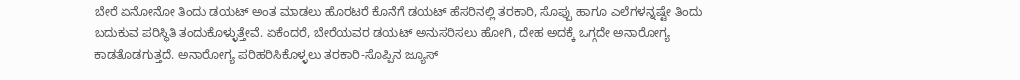ಬೇರೆ ಏನೋನೋ ತಿಂದು ಡಯಟ್ ಅಂತ ಮಾಡಲು ಹೊರಟರೆ ಕೊನೆಗೆ ಡಯಟ್ ಹೆಸರಿನಲ್ಲಿ ತರಕಾರಿ, ಸೊಪ್ಪು ಹಾಗೂ ಎಲೆಗಳನ್ನಷ್ಟೇ ತಿಂದು ಬದುಕುವ ಪರಿಸ್ಥಿತಿ ತಂದುಕೊಳ್ಳುತ್ತೇವೆ. ಏಕೆಂದರೆ, ಬೇರೆಯವರ ಡಯಟ್ ಅನುಸರಿಸಲು ಹೋಗಿ, ದೇಹ ಅದಕ್ಕೆ ಒಗ್ಗದೇ ಅನಾರೋಗ್ಯ ಕಾಡತೊಡಗುತ್ತದೆ. ಅನಾರೋಗ್ಯ ಪರಿಹರಿಸಿಕೊಳ್ಳಲು ತರಕಾರಿ-ಸೊಪ್ಪಿನ ಜ್ಯೂಸ್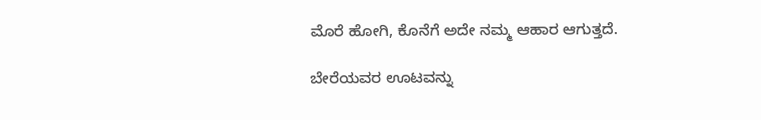ಮೊರೆ ಹೋಗಿ, ಕೊನೆಗೆ ಅದೇ ನಮ್ಮ ಆಹಾರ ಆಗುತ್ತದೆ.

ಬೇರೆಯವರ ಊಟವನ್ನು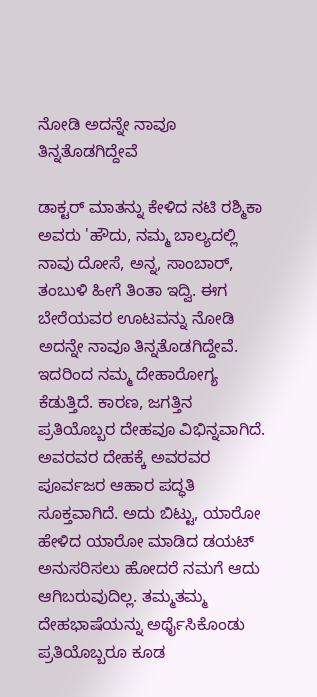ನೋಡಿ ಅದನ್ನೇ ನಾವೂ ತಿನ್ನತೊಡಗಿದ್ದೇವೆ

ಡಾಕ್ಟರ್ ಮಾತನ್ನು ಕೇಳಿದ ನಟಿ ರಶ್ಮಿಕಾ ಅವರು 'ಹೌದು, ನಮ್ಮ ಬಾಲ್ಯದಲ್ಲಿ ನಾವು ದೋಸೆ, ಅನ್ನ, ಸಾಂಬಾರ್, ತಂಬುಳಿ ಹೀಗೆ ತಿಂತಾ ಇದ್ವಿ. ಈಗ ಬೇರೆಯವರ ಊಟವನ್ನು ನೋಡಿ ಅದನ್ನೇ ನಾವೂ ತಿನ್ನತೊಡಗಿದ್ದೇವೆ. ಇದರಿಂದ ನಮ್ಮ ದೇಹಾರೋಗ್ಯ ಕೆಡುತ್ತಿದೆ. ಕಾರಣ, ಜಗತ್ತಿನ ಪ್ರತಿಯೊಬ್ಬರ ದೇಹವೂ ವಿಭಿನ್ನವಾಗಿದೆ. ಅವರವರ ದೇಹಕ್ಕೆ ಅವರವರ ಪೂರ್ವಜರ ಆಹಾರ ಪದ್ಧತಿ ಸೂಕ್ತವಾಗಿದೆ. ಅದು ಬಿಟ್ಟು, ಯಾರೋ ಹೇಳಿದ ಯಾರೋ ಮಾಡಿದ ಡಯಟ್ ಅನುಸರಿಸಲು ಹೋದರೆ ನಮಗೆ ಆದು ಆಗಿಬರುವುದಿಲ್ಲ. ತಮ್ಮತಮ್ಮ ದೇಹಭಾಷೆಯನ್ನು ಅರ್ಥೈಸಿಕೊಂಡು ಪ್ರತಿಯೊಬ್ಬರೂ ಕೂಡ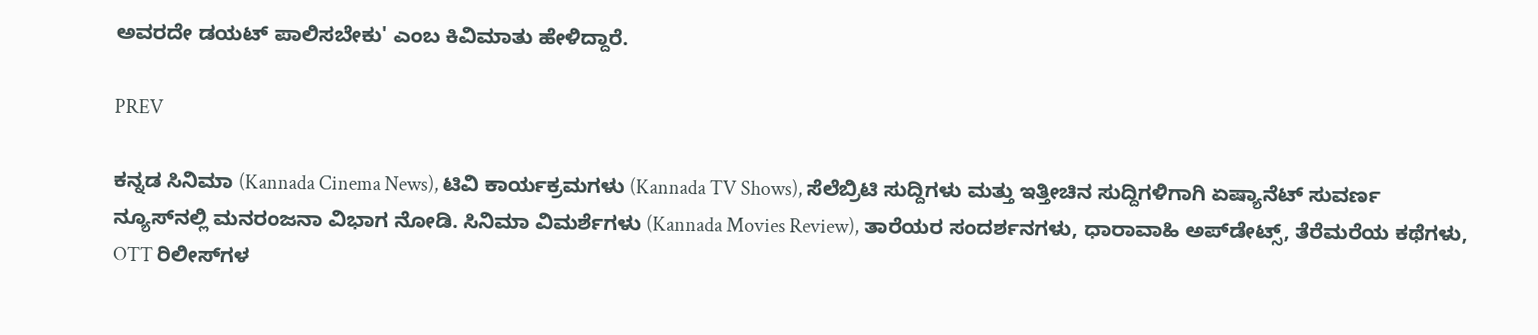ಅವರದೇ ಡಯಟ್ ಪಾಲಿಸಬೇಕು' ಎಂಬ ಕಿವಿಮಾತು ಹೇಳಿದ್ದಾರೆ.

PREV

ಕನ್ನಡ ಸಿನಿಮಾ (Kannada Cinema News), ಟಿವಿ ಕಾರ್ಯಕ್ರಮಗಳು (Kannada TV Shows), ಸೆಲೆಬ್ರಿಟಿ ಸುದ್ದಿಗಳು ಮತ್ತು ಇತ್ತೀಚಿನ ಸುದ್ದಿಗಳಿಗಾಗಿ ಏಷ್ಯಾನೆಟ್ ಸುವರ್ಣ ನ್ಯೂಸ್‌ನಲ್ಲಿ ಮನರಂಜನಾ ವಿಭಾಗ ನೋಡಿ. ಸಿನಿಮಾ ವಿಮರ್ಶೆಗಳು (Kannada Movies Review), ತಾರೆಯರ ಸಂದರ್ಶನಗಳು, ಧಾರಾವಾಹಿ ಅಪ್‌ಡೇಟ್ಸ್‌, ತೆರೆಮರೆಯ ಕಥೆಗಳು, OTT ರಿಲೀಸ್‌ಗಳ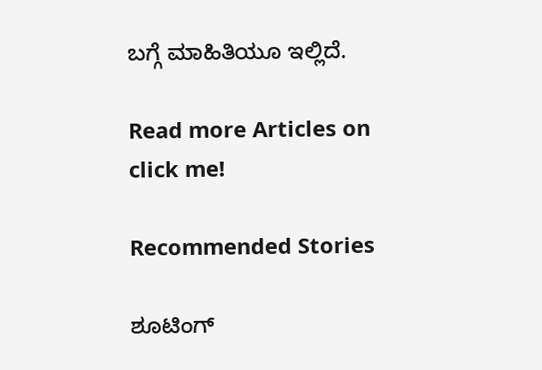ಬಗ್ಗೆ ಮಾಹಿತಿಯೂ ಇಲ್ಲಿದೆ.

Read more Articles on
click me!

Recommended Stories

ಶೂಟಿಂಗ್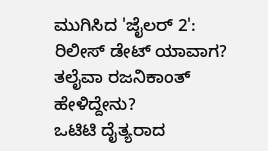ಮುಗಿಸಿದ 'ಜೈಲರ್ 2': ರಿಲೀಸ್ ಡೇಟ್ ಯಾವಾಗ? ತಲೈವಾ ರಜನಿಕಾಂತ್ ಹೇಳಿದ್ದೇನು?
ಒಟಿಟಿ ದೈತ್ಯರಾದ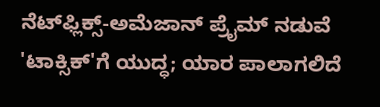ನೆಟ್‌ಫ್ಲಿಕ್ಸ್-ಅಮೆಜಾನ್ ಪ್ರೈಮ್ ನಡುವೆ 'ಟಾಕ್ಸಿಕ್‌'ಗೆ ಯುದ್ಧ; ಯಾರ ಪಾಲಾಗಲಿದೆ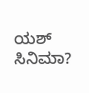ಯಶ್ ಸಿನಿಮಾ?